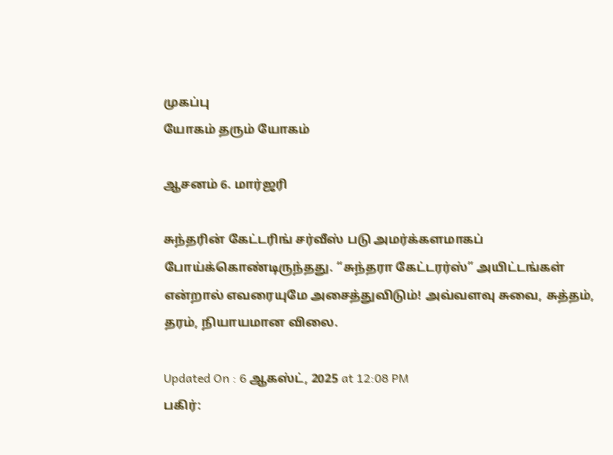முகப்பு
யோகம் தரும் யோகம்

ஆசனம் 6. மார்ஜரி

சுந்தரின் கேட்டரிங் சர்வீஸ் படு அமர்க்களமாகப் போய்க்கொண்டிருந்தது. “சுந்தரா கேட்டரர்ஸ்” அயிட்டங்கள் என்றால் எவரையுமே அசைத்துவிடும்! அவ்வளவு சுவை, சுத்தம், தரம், நியாயமான விலை.

Updated On : 6 ஆகஸ்ட், 2025 at 12:08 PM
பகிர்: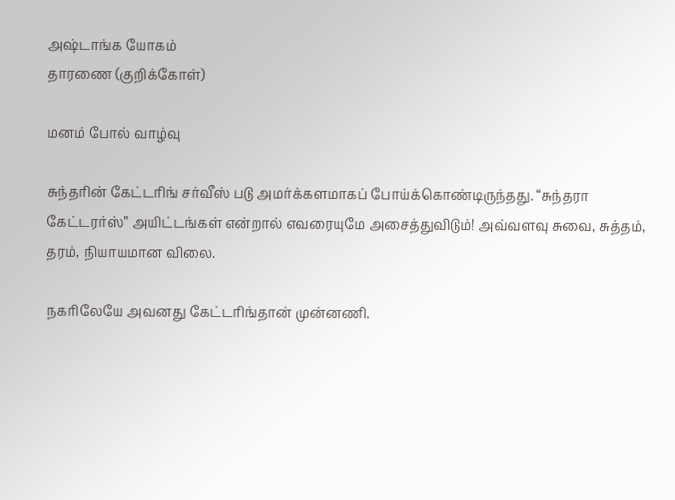அஷ்டாங்க யோகம்
தாரணை (குறிக்கோள்)

மனம் போல் வாழ்வு

சுந்தரின் கேட்டரிங் சர்வீஸ் படு அமர்க்களமாகப் போய்க்கொண்டிருந்தது. “சுந்தரா கேட்டரர்ஸ்” அயிட்டங்கள் என்றால் எவரையுமே அசைத்துவிடும்! அவ்வளவு சுவை, சுத்தம், தரம், நியாயமான விலை.

நகரிலேயே அவனது கேட்டரிங்தான் முன்னணி.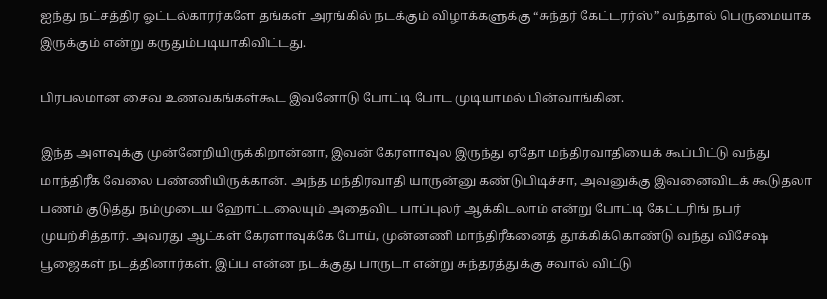ஐந்து நட்சத்திர ஓட்டல்காரர்களே தங்கள் அரங்கில் நடக்கும் விழாக்களுக்கு “சுந்தர் கேட்டரர்ஸ்” வந்தால் பெருமையாக இருக்கும் என்று கருதும்படியாகிவிட்டது.

பிரபலமான சைவ உணவகங்கள்கூட இவனோடு போட்டி போட முடியாமல் பின்வாங்கின.

இந்த அளவுக்கு முன்னேறியிருக்கிறான்னா, இவன் கேரளாவுல இருந்து ஏதோ மந்திரவாதியைக் கூப்பிட்டு வந்து மாந்திரீக வேலை பண்ணியிருக்கான். அந்த மந்திரவாதி யாருன்னு கண்டுபிடிச்சா, அவனுக்கு இவனைவிடக் கூடுதலா பணம் குடுத்து நம்முடைய ஹோட்டலையும் அதைவிட பாப்புலர் ஆக்கிடலாம் என்று போட்டி கேட்டரிங் நபர் முயற்சித்தார். அவரது ஆட்கள் கேரளாவுக்கே போய், முன்னணி மாந்திரீகனைத் தூக்கிக்கொண்டு வந்து விசேஷ பூஜைகள் நடத்தினார்கள். இப்ப என்ன நடக்குது பாருடா என்று சுந்தரத்துக்கு சவால் விட்டு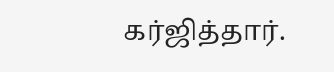கர்ஜித்தார்.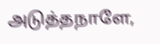அடுத்தநாளே,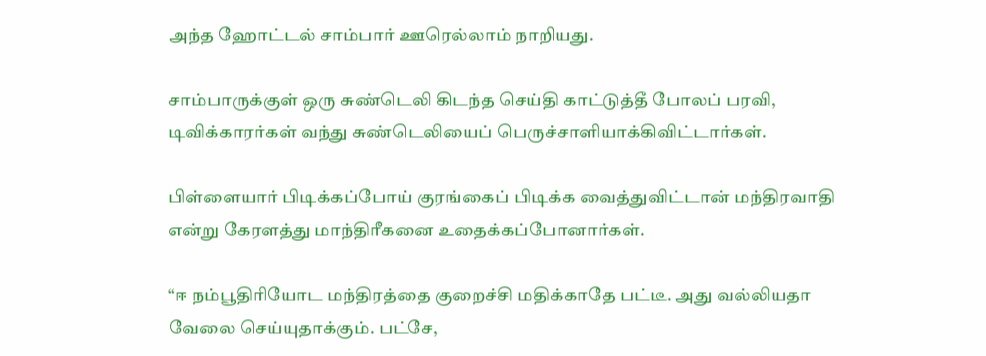அந்த ஹோட்டல் சாம்பார் ஊரெல்லாம் நாறியது.

சாம்பாருக்குள் ஒரு சுண்டெலி கிடந்த செய்தி காட்டுத்தீ போலப் பரவி, டிவிக்காரர்கள் வந்து சுண்டெலியைப் பெருச்சாளியாக்கிவிட்டார்கள்.

பிள்ளையார் பிடிக்கப்போய் குரங்கைப் பிடிக்க வைத்துவிட்டான் மந்திரவாதி என்று கேரளத்து மாந்திரீகனை உதைக்கப்போனார்கள்.

“ஈ நம்பூதிரியோட மந்திரத்தை குறைச்சி மதிக்காதே பட்டீ. அது வல்லியதா வேலை செய்யுதாக்கும். பட்சே,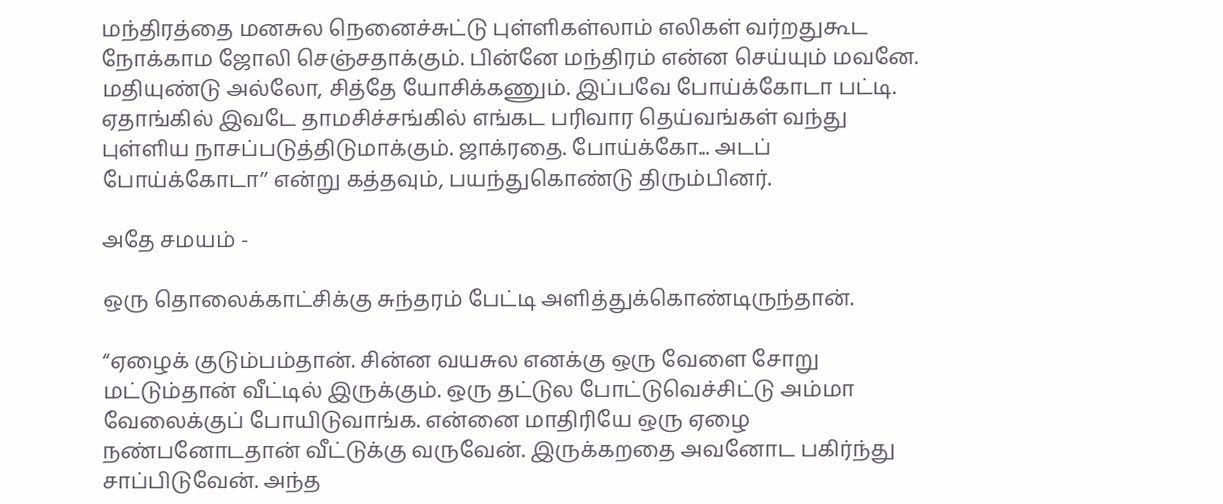மந்திரத்தை மனசுல நெனைச்சுட்டு புள்ளிகள்லாம் எலிகள் வர்றதுகூட நோக்காம ஜோலி செஞ்சதாக்கும். பின்னே மந்திரம் என்ன செய்யும் மவனே. மதியுண்டு அல்லோ, சித்தே யோசிக்கணும். இப்பவே போய்க்கோடா பட்டி. ஏதாங்கில் இவடே தாமசிச்சங்கில் எங்கட பரிவார தெய்வங்கள் வந்து புள்ளிய நாசப்படுத்திடுமாக்கும். ஜாக்ரதை. போய்க்கோ... அடப் போய்க்கோடா’’ என்று கத்தவும், பயந்துகொண்டு திரும்பினர்.

அதே சமயம் -

ஒரு தொலைக்காட்சிக்கு சுந்தரம் பேட்டி அளித்துக்கொண்டிருந்தான்.

“ஏழைக் குடும்பம்தான். சின்ன வயசுல எனக்கு ஒரு வேளை சோறு மட்டும்தான் வீட்டில் இருக்கும். ஒரு தட்டுல போட்டுவெச்சிட்டு அம்மா வேலைக்குப் போயிடுவாங்க. என்னை மாதிரியே ஒரு ஏழை நண்பனோடதான் வீட்டுக்கு வருவேன். இருக்கறதை அவனோட பகிர்ந்து சாப்பிடுவேன். அந்த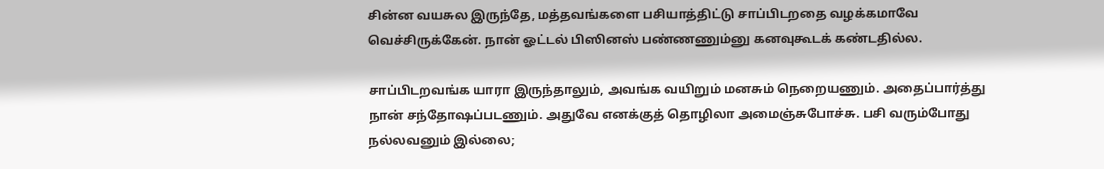சின்ன வயசுல இருந்தே, மத்தவங்களை பசியாத்திட்டு சாப்பிடறதை வழக்கமாவே வெச்சிருக்கேன். நான் ஓட்டல் பிஸினஸ் பண்ணணும்னு கனவுகூடக் கண்டதில்ல.

சாப்பிடறவங்க யாரா இருந்தாலும், அவங்க வயிறும் மனசும் நெறையணும். அதைப்பார்த்து நான் சந்தோஷப்படணும். அதுவே எனக்குத் தொழிலா அமைஞ்சுபோச்சு. பசி வரும்போது நல்லவனும் இல்லை;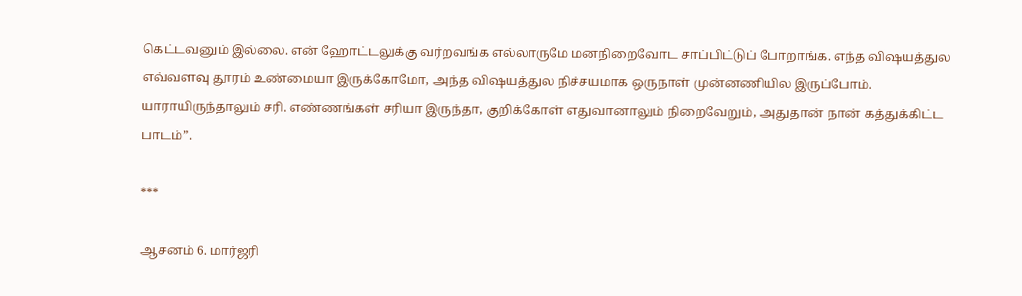கெட்டவனும் இல்லை. என் ஹோட்டலுக்கு வர்றவங்க எல்லாருமே மனநிறைவோட சாப்பிட்டுப் போறாங்க. எந்த விஷயத்துல எவ்வளவு தூரம் உண்மையா இருக்கோமோ, அந்த விஷயத்துல நிச்சயமாக ஒருநாள் முன்னணியில இருப்போம். யாராயிருந்தாலும் சரி. எண்ணங்கள் சரியா இருந்தா, குறிக்கோள் எதுவானாலும் நிறைவேறும், அதுதான் நான் கத்துக்கிட்ட பாடம்”.

***

ஆசனம் 6. மார்ஜரி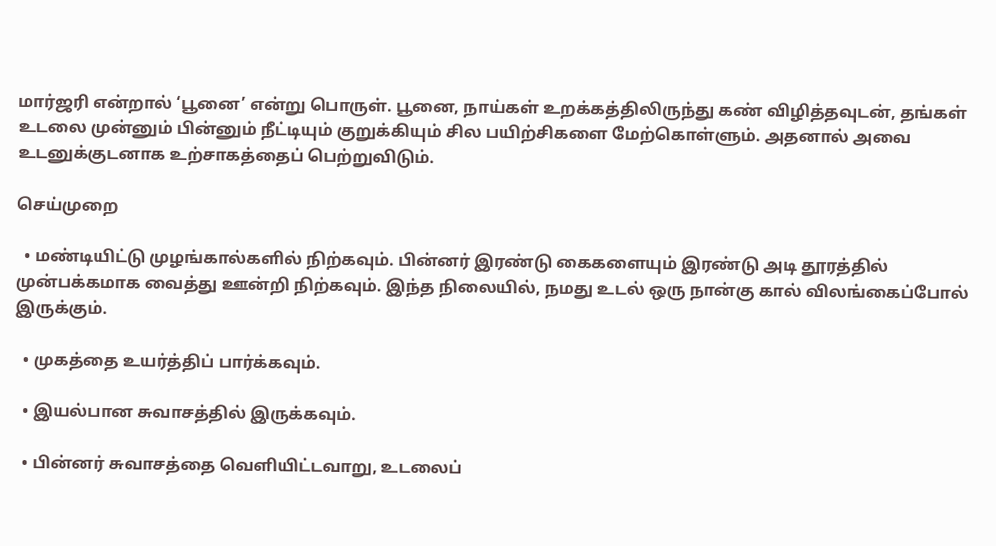மார்ஜரி என்றால் ‘பூனை’ என்று பொருள். பூனை, நாய்கள் உறக்கத்திலிருந்து கண் விழித்தவுடன், தங்கள் உடலை முன்னும் பின்னும் நீட்டியும் குறுக்கியும் சில பயிற்சிகளை மேற்கொள்ளும். அதனால் அவை உடனுக்குடனாக உற்சாகத்தைப் பெற்றுவிடும்.

செய்முறை

  • மண்டியிட்டு முழங்கால்களில் நிற்கவும். பின்னர் இரண்டு கைகளையும் இரண்டு அடி தூரத்தில் முன்பக்கமாக வைத்து ஊன்றி நிற்கவும். இந்த நிலையில், நமது உடல் ஒரு நான்கு கால் விலங்கைப்போல் இருக்கும்.

  • முகத்தை உயர்த்திப் பார்க்கவும்.

  • இயல்பான சுவாசத்தில் இருக்கவும்.

  • பின்னர் சுவாசத்தை வெளியிட்டவாறு, உடலைப்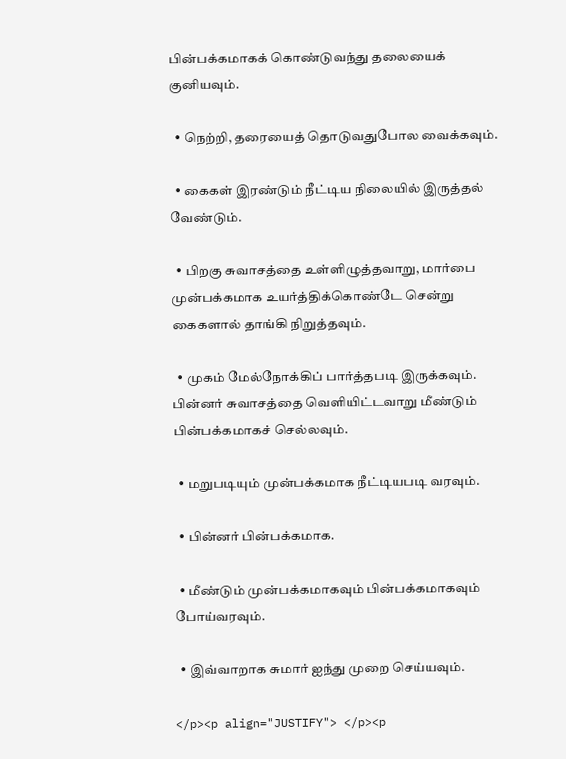பின்பக்கமாகக் கொண்டுவந்து தலையைக் குனியவும்.

  • நெற்றி, தரையைத் தொடுவதுபோல வைக்கவும்.

  • கைகள் இரண்டும் நீட்டிய நிலையில் இருத்தல் வேண்டும்.

  • பிறகு சுவாசத்தை உள்ளிழுத்தவாறு, மார்பை முன்பக்கமாக உயர்த்திக்கொண்டே சென்று கைகளால் தாங்கி நிறுத்தவும்.

  • முகம் மேல்நோக்கிப் பார்த்தபடி இருக்கவும். பின்னர் சுவாசத்தை வெளியிட்டவாறு மீண்டும் பின்பக்கமாகச் செல்லவும்.

  • மறுபடியும் முன்பக்கமாக நீட்டியபடி வரவும்.

  • பின்னர் பின்பக்கமாக.

  • மீண்டும் முன்பக்கமாகவும் பின்பக்கமாகவும் போய்வரவும்.

  • இவ்வாறாக சுமார் ஐந்து முறை செய்யவும்.

</p><p align="JUSTIFY"> </p><p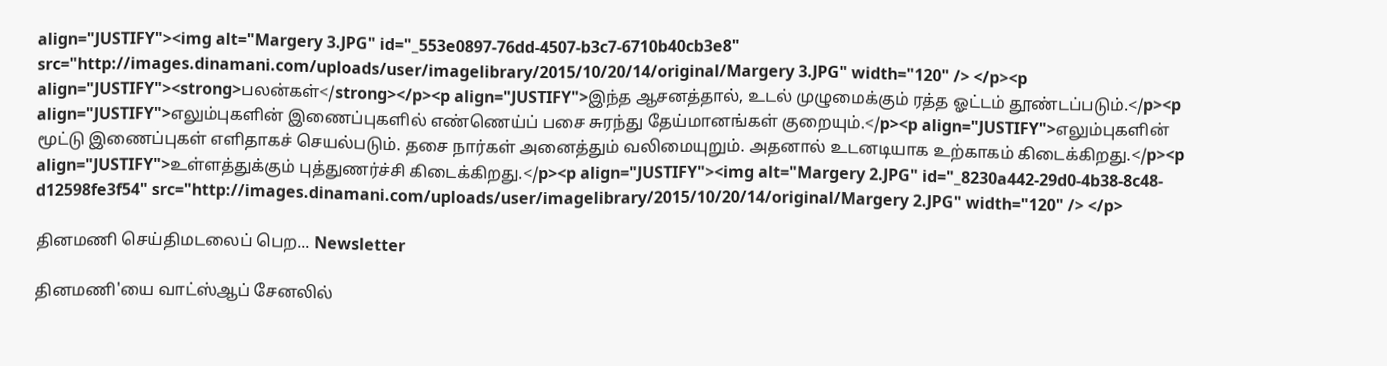align="JUSTIFY"><img alt="Margery 3.JPG" id="_553e0897-76dd-4507-b3c7-6710b40cb3e8" src="http://images.dinamani.com/uploads/user/imagelibrary/2015/10/20/14/original/Margery 3.JPG" width="120" /> </p><p align="JUSTIFY"><strong>பலன்கள்</strong></p><p align="JUSTIFY">இந்த ஆசனத்தால், உடல் முழுமைக்கும் ரத்த ஓட்டம் தூண்டப்படும்.</p><p align="JUSTIFY">எலும்புகளின் இணைப்புகளில் எண்ணெய்ப் பசை சுரந்து தேய்மானங்கள் குறையும்.</p><p align="JUSTIFY">எலும்புகளின் மூட்டு இணைப்புகள் எளிதாகச் செயல்படும். தசை நார்கள் அனைத்தும் வலிமையுறும். அதனால் உடனடியாக உற்காகம் கிடைக்கிறது.</p><p align="JUSTIFY">உள்ளத்துக்கும் புத்துணர்ச்சி கிடைக்கிறது.</p><p align="JUSTIFY"><img alt="Margery 2.JPG" id="_8230a442-29d0-4b38-8c48-d12598fe3f54" src="http://images.dinamani.com/uploads/user/imagelibrary/2015/10/20/14/original/Margery 2.JPG" width="120" /> </p>

தினமணி செய்திமடலைப் பெற... Newsletter

தினமணி'யை வாட்ஸ்ஆப் சேனலில்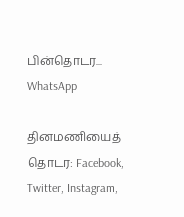பின்தொடர... WhatsApp

தினமணியைத் தொடர: Facebook, Twitter, Instagram,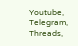Youtube, Telegram, Threads,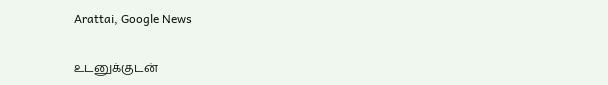Arattai, Google News

உடனுக்குடன்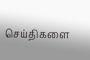செய்திகளை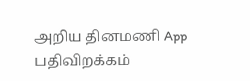அறிய தினமணி App பதிவிறக்கம்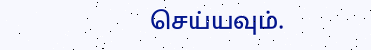செய்யவும்.